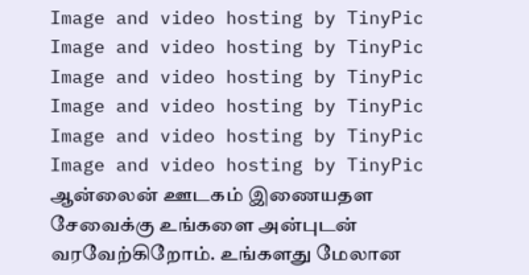Image and video hosting by TinyPic
Image and video hosting by TinyPic Image and video hosting by TinyPic Image and video hosting by TinyPic Image and video hosting by TinyPic Image and video hosting by TinyPic ஆன்லைன் ஊடகம் இணையதள சேவைக்கு உங்களை அன்புடன் வரவேற்கிறோம். உங்களது மேலான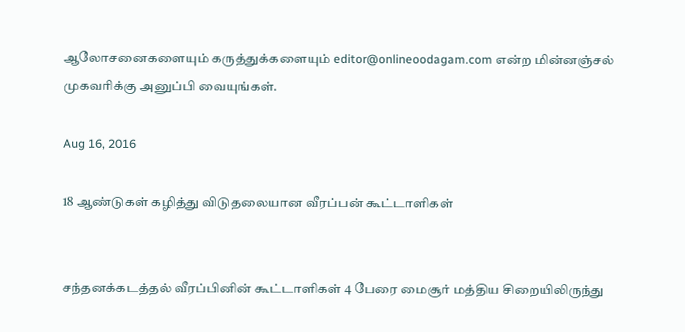ஆலோசனைகளையும் கருத்துக்களையும் editor@onlineoodagam.com என்ற மின்னஞ்சல் முகவரிக்கு அனுப்பி வையுங்கள்.

Aug 16, 2016

18 ஆண்டுகள் கழித்து விடுதலையான வீரப்பன் கூட்டாளிகள்


சந்தனக்கடத்தல் வீரப்பினின் கூட்டாளிகள் 4 பேரை மைசூர் மத்திய சிறையிலிருந்து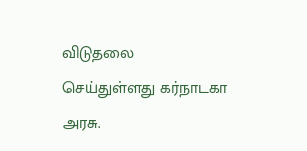விடுதலை செய்துள்ளது கர்நாடகா அரசு.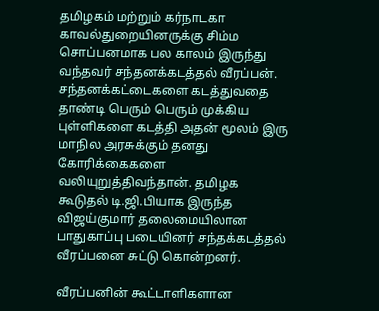தமிழகம் மற்றும் கர்நாடகா காவல்துறையினருக்கு சிம்ம சொப்பனமாக பல காலம் இருந்து வந்தவர் சந்தனக்கடத்தல் வீரப்பன். சந்தனக்கட்டைகளை கடத்துவதை தாண்டி பெரும் பெரும் முக்கிய புள்ளிகளை கடத்தி அதன் மூலம் இரு மாநில அரசுக்கும் தனது கோரிக்கைகளை வலியுறுத்திவந்தான். தமிழக கூடுதல் டி.ஜி.பியாக இருந்த விஜய்குமார் தலைமையிலான பாதுகாப்பு படையினர் சந்தக்கடத்தல் வீரப்பனை சுட்டு கொன்றனர்.

வீரப்பனின் கூட்டாளிகளான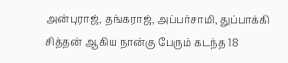அன்புராஜ், தங்கராஜ், அப்பர்சாமி, துப்பாக்கி சித்தன் ஆகிய நான்கு பேரும் கடந்த 18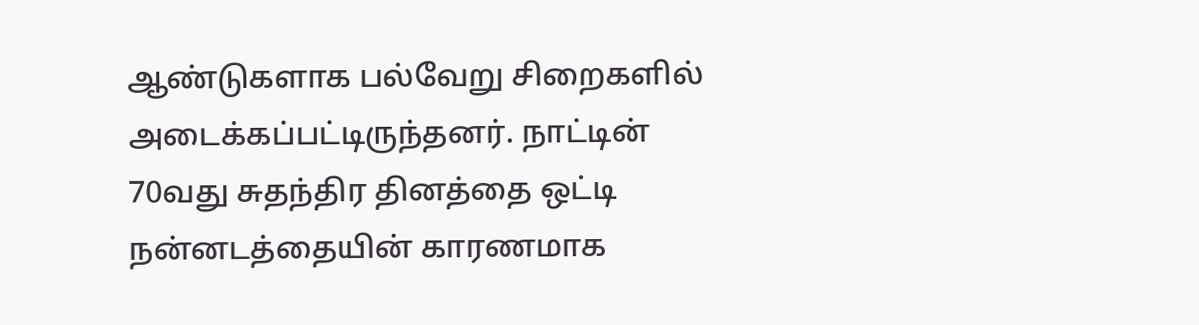ஆண்டுகளாக பல்வேறு சிறைகளில் அடைக்கப்பட்டிருந்தனர். நாட்டின் 70வது சுதந்திர தினத்தை ஒட்டி நன்னடத்தையின் காரணமாக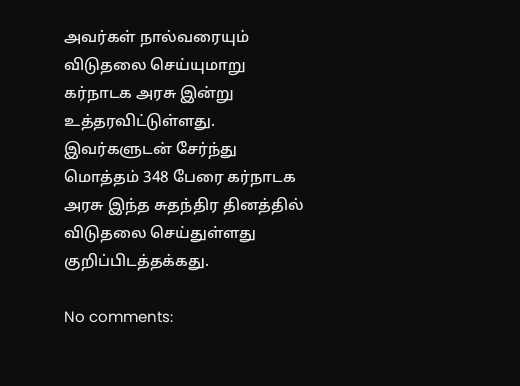அவர்கள் நால்வரையும் விடுதலை செய்யுமாறு கர்நாடக அரசு இன்று உத்தரவிட்டுள்ளது. இவர்களுடன் சேர்ந்து மொத்தம் 348 பேரை கர்நாடக அரசு இந்த சுதந்திர தினத்தில் விடுதலை செய்துள்ளது குறிப்பிடத்தக்கது.

No comments: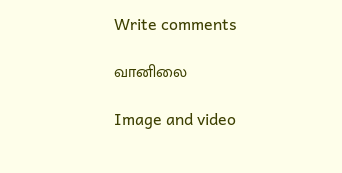Write comments

வானிலை

Image and video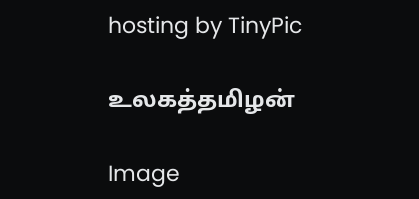hosting by TinyPic

உலகத்தமிழன்

Image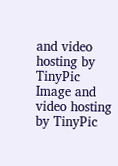and video hosting by TinyPic
Image and video hosting by TinyPic